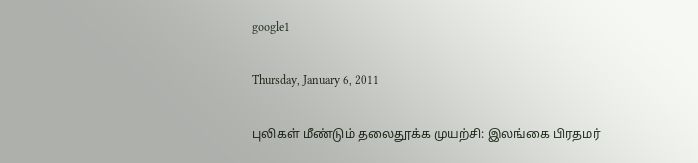google1

Thursday, January 6, 2011

புலிகள் மீண்டும் தலைதூக்க முயற்சி: இலங்கை பிரதமர்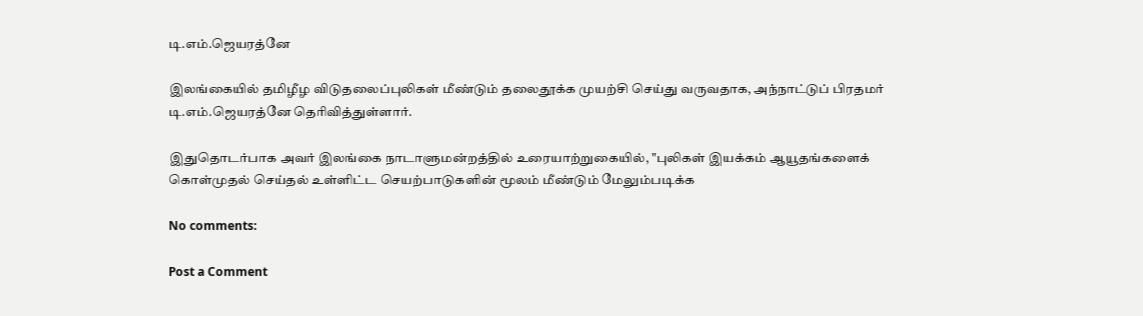டி.எம்.ஜெயரத்னே

இலங்கையில் தமிழீழ விடுதலைப்புலிகள் மீண்டும் தலைதூக்க முயற்சி செய்து வருவதாக, அந்நாட்டுப் பிரதமர் டி.எம்.ஜெயரத்னே தெரிவித்துள்ளார்.

இதுதொடர்பாக அவர் இலங்கை நாடாளுமன்றத்தில் உரையாற்றுகையில், "புலிகள் இயக்கம் ஆயூதங்களைக் கொள்முதல் செய்தல் உள்ளிட்ட செயற்பாடுகளின் மூலம் மீண்டும் மேலும்படிக்க

No comments:

Post a Comment